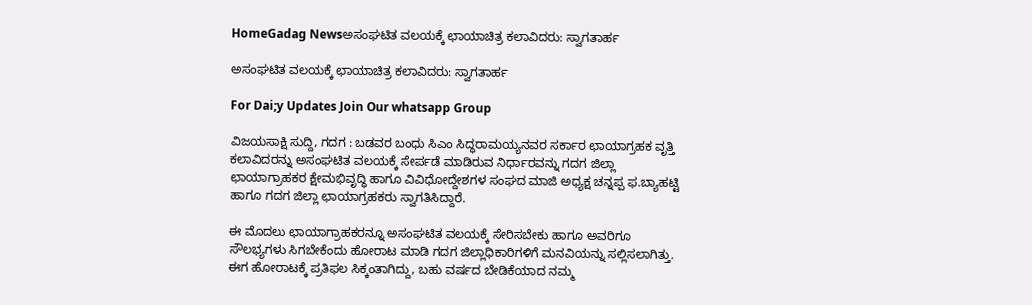HomeGadag Newsಅಸಂಘಟಿತ ವಲಯಕ್ಕೆ ಛಾಯಾಚಿತ್ರ ಕಲಾವಿದರು: ಸ್ವಾಗತಾರ್ಹ

ಅಸಂಘಟಿತ ವಲಯಕ್ಕೆ ಛಾಯಾಚಿತ್ರ ಕಲಾವಿದರು: ಸ್ವಾಗತಾರ್ಹ

For Dai;y Updates Join Our whatsapp Group

ವಿಜಯಸಾಕ್ಷಿ ಸುದ್ದಿ, ಗದಗ : ಬಡವರ ಬಂಧು ಸಿಎಂ ಸಿದ್ಧರಾಮಯ್ಯನವರ ಸರ್ಕಾರ ಛಾಯಾಗ್ರಹಕ ವೃತ್ತಿ ಕಲಾವಿದರನ್ನು ಅಸಂಘಟಿತ ವಲಯಕ್ಕೆ ಸೇರ್ಪಡೆ ಮಾಡಿರುವ ನಿರ್ಧಾರವನ್ನು ಗದಗ ಜಿಲ್ಲಾ ಛಾಯಾಗ್ರಾಹಕರ ಕ್ಷೇಮಭಿವೃದ್ಧಿ ಹಾಗೂ ವಿವಿಧೋದ್ದೇಶಗಳ ಸಂಘದ ಮಾಜಿ ಅಧ್ಯಕ್ಷ ಚನ್ನಪ್ಪ ಫ.ಬ್ಯಾಹಟ್ಟಿ ಹಾಗೂ ಗದಗ ಜಿಲ್ಲಾ ಛಾಯಾಗ್ರಹಕರು ಸ್ವಾಗತಿಸಿದ್ದಾರೆ.

ಈ ಮೊದಲು ಛಾಯಾಗ್ರಾಹಕರನ್ನೂ ಅಸಂಘಟಿತ ವಲಯಕ್ಕೆ ಸೇರಿಸಬೇಕು ಹಾಗೂ ಅವರಿಗೂ ಸೌಲಭ್ಯಗಳು ಸಿಗಬೇಕೆಂದು ಹೋರಾಟ ಮಾಡಿ ಗದಗ ಜಿಲ್ಲಾಧಿಕಾರಿಗಳಿಗೆ ಮನವಿಯನ್ನು ಸಲ್ಲಿಸಲಾಗಿತ್ತು. ಈಗ ಹೋರಾಟಕ್ಕೆ ಪ್ರತಿಫಲ ಸಿಕ್ಕಂತಾಗಿದ್ದು, ಬಹು ವರ್ಷದ ಬೇಡಿಕೆಯಾದ ನಮ್ಮ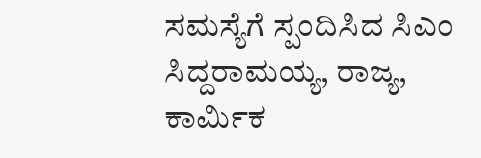ಸಮಸ್ಯೆಗೆ ಸ್ಪಂದಿಸಿದ ಸಿಎಂ ಸಿದ್ದರಾಮಯ್ಯ, ರಾಜ್ಯ, ಕಾರ್ಮಿಕ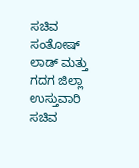ಸಚಿವ ಸಂತೋಷ್ ಲಾಡ್ ಮತ್ತು ಗದಗ ಜಿಲ್ಲಾ ಉಸ್ತುವಾರಿ ಸಚಿವ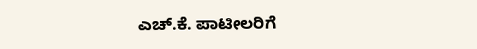ಎಚ್.ಕೆ. ಪಾಟೀಲರಿಗೆ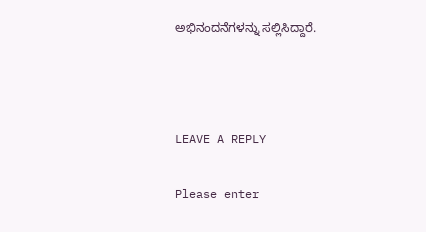ಅಭಿನಂದನೆಗಳನ್ನು ಸಲ್ಲಿಸಿದ್ದಾರೆ.



LEAVE A REPLY

Please enter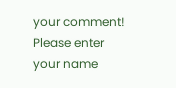your comment!
Please enter your name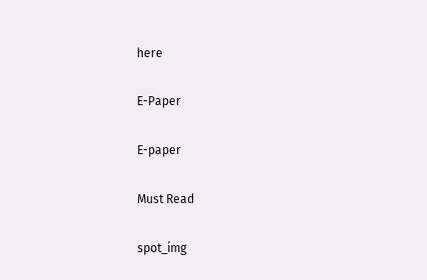here

E-Paper

E-paper

Must Read

spot_img